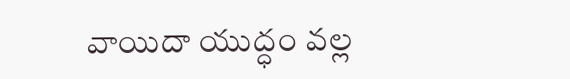వాయిదా యుద్ధం వల్ల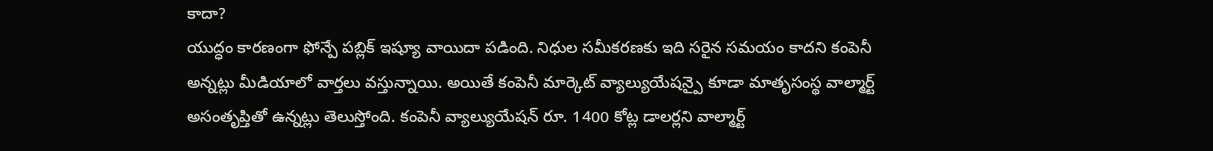కాదా?
యుద్ధం కారణంగా ఫోన్పే పబ్లిక్ ఇష్యూ వాయిదా పడింది. నిధుల సమీకరణకు ఇది సరైన సమయం కాదని కంపెనీ అన్నట్లు మీడియాలో వార్తలు వస్తున్నాయి. అయితే కంపెనీ మార్కెట్ వ్యాల్యుయేషన్పై కూడా మాతృసంస్థ వాల్మార్ట్ అసంతృప్తితో ఉన్నట్లు తెలుస్తోంది. కంపెనీ వ్యాల్యుయేషన్ రూ. 1400 కోట్ల డాలర్లని వాల్మార్ట్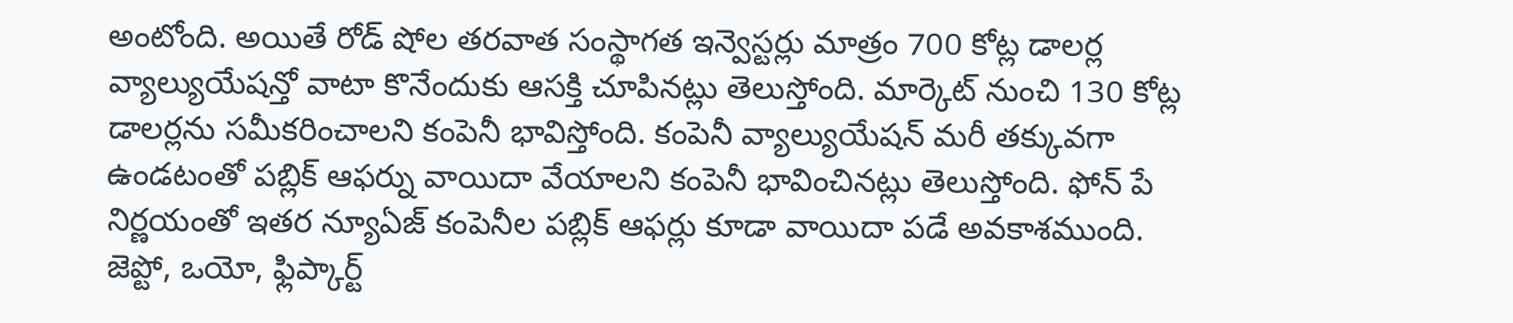అంటోంది. అయితే రోడ్ షోల తరవాత సంస్థాగత ఇన్వెస్టర్లు మాత్రం 700 కోట్ల డాలర్ల వ్యాల్యుయేషన్తో వాటా కొనేందుకు ఆసక్తి చూపినట్లు తెలుస్తోంది. మార్కెట్ నుంచి 130 కోట్ల డాలర్లను సమీకరించాలని కంపెనీ భావిస్తోంది. కంపెనీ వ్యాల్యుయేషన్ మరీ తక్కువగా ఉండటంతో పబ్లిక్ ఆఫర్ను వాయిదా వేయాలని కంపెనీ భావించినట్లు తెలుస్తోంది. ఫోన్ పే నిర్ణయంతో ఇతర న్యూఏజ్ కంపెనీల పబ్లిక్ ఆఫర్లు కూడా వాయిదా పడే అవకాశముంది. జెప్టో, ఒయో, ఫ్లిప్కార్ట్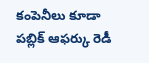కంపెనీలు కూడా పబ్లిక్ ఆఫర్కు రెడీ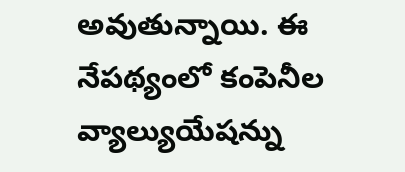అవుతున్నాయి. ఈ నేపథ్యంలో కంపెనీల వ్యాల్యుయేషన్ను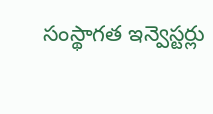సంస్థాగత ఇన్వెస్టర్లు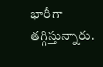భారీగా తగ్గిస్తున్నారు.